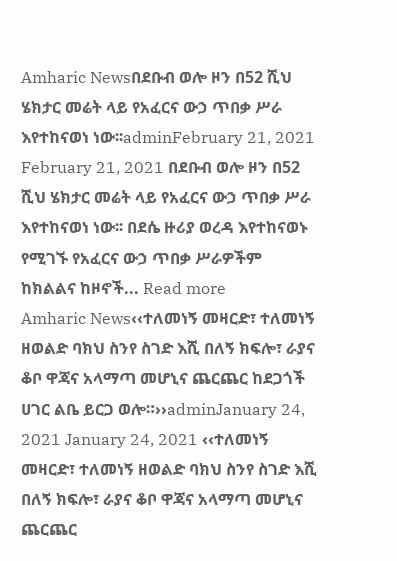Amharic Newsበደቡብ ወሎ ዞን በ52 ሺህ ሄክታር መሬት ላይ የአፈርና ውኃ ጥበቃ ሥራ እየተከናወነ ነው፡፡adminFebruary 21, 2021 February 21, 2021 በደቡብ ወሎ ዞን በ52 ሺህ ሄክታር መሬት ላይ የአፈርና ውኃ ጥበቃ ሥራ እየተከናወነ ነው፡፡ በደሴ ዙሪያ ወረዳ እየተከናወኑ የሚገኙ የአፈርና ውኃ ጥበቃ ሥራዎችም ከክልልና ከዞኖች... Read more
Amharic News‹‹ተለመነኝ መዛርድ፣ ተለመነኝ ዘወልድ ባክህ ስንየ ስገድ እሺ በለኝ ክፍሎ፣ ራያና ቆቦ ዋጃና አላማጣ መሆኒና ጨርጨር ከደጋጎች ሀገር ልቤ ይርጋ ወሎ።››adminJanuary 24, 2021 January 24, 2021 ‹‹ተለመነኝ መዛርድ፣ ተለመነኝ ዘወልድ ባክህ ስንየ ስገድ እሺ በለኝ ክፍሎ፣ ራያና ቆቦ ዋጃና አላማጣ መሆኒና ጨርጨር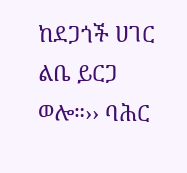ከደጋጎች ሀገር ልቤ ይርጋ ወሎ።›› ባሕር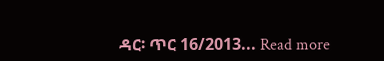ዳር፡ ጥር 16/2013... Read more